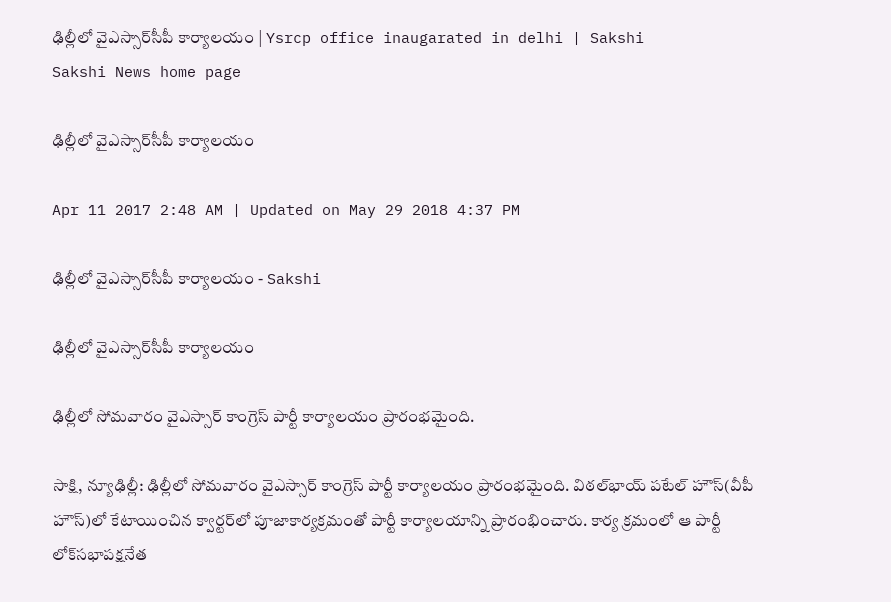ఢిల్లీలో వైఎస్సార్‌సీపీ కార్యాలయం | Ysrcp office inaugarated in delhi | Sakshi
Sakshi News home page

ఢిల్లీలో వైఎస్సార్‌సీపీ కార్యాలయం

Apr 11 2017 2:48 AM | Updated on May 29 2018 4:37 PM

ఢిల్లీలో వైఎస్సార్‌సీపీ కార్యాలయం - Sakshi

ఢిల్లీలో వైఎస్సార్‌సీపీ కార్యాలయం

ఢిల్లీలో సోమవారం వైఎస్సార్‌ కాంగ్రెస్‌ పార్టీ కార్యాలయం ప్రారంభమైంది.

సాక్షి, న్యూఢిల్లీ: ఢిల్లీలో సోమవారం వైఎస్సార్‌ కాంగ్రెస్‌ పార్టీ కార్యాలయం ప్రారంభమైంది. విఠల్‌భాయ్‌ పటేల్‌ హౌస్‌(వీపీ హౌస్‌)లో కేటాయించిన క్వార్టర్‌లో పూజాకార్యక్రమంతో పార్టీ కార్యాలయాన్ని ప్రారంభించారు. కార్య క్రమంలో ఆ పార్టీ లోక్‌సభాపక్షనేత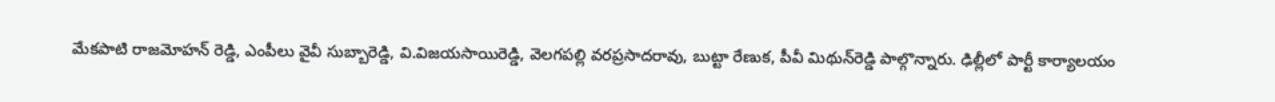మేకపాటి రాజమోహన్‌ రెడ్డి, ఎంపీలు వైవీ సుబ్బారెడ్డి, వి.విజయసాయిరెడ్డి, వెలగపల్లి వరప్రసాదరావు, బుట్టా రేణుక, పీవీ మిథున్‌రెడ్డి పాల్గొన్నారు. ఢిల్లీలో పార్టీ కార్యాలయం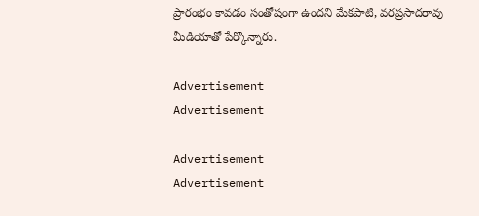ప్రారంభం కావడం సంతోషంగా ఉందని మేకపాటి, వరప్రసాదరావు మీడియాతో పేర్కొన్నారు.

Advertisement
Advertisement

Advertisement
Advertisement